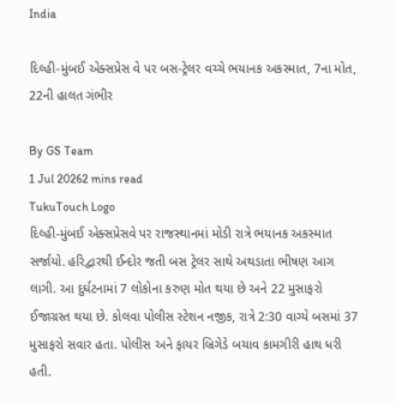India

દિલ્હી-મુંબઈ એક્સપ્રેસ વે પર બસ-ટ્રેલર વચ્ચે ભયાનક અકસ્માત, 7ના મોત, 22ની હાલત ગંભીર

By GS Team
1 Jul 20262 mins read
TukuTouch Logo
દિલ્હી-મુંબઈ એક્સપ્રેસવે પર રાજસ્થાનમાં મોડી રાત્રે ભયાનક અકસ્માત સર્જાયો. હરિદ્વારથી ઈન્દોર જતી બસ ટ્રેલર સાથે અથડાતા ભીષણ આગ લાગી. આ દુર્ઘટનામાં 7 લોકોના કરુણ મોત થયા છે અને 22 મુસાફરો ઈજાગ્રસ્ત થયા છે. કોલવા પોલીસ સ્ટેશન નજીક, રાત્રે 2:30 વાગ્યે બસમાં 37 મુસાફરો સવાર હતા. પોલીસ અને ફાયર બ્રિગેડે બચાવ કામગીરી હાથ ધરી હતી.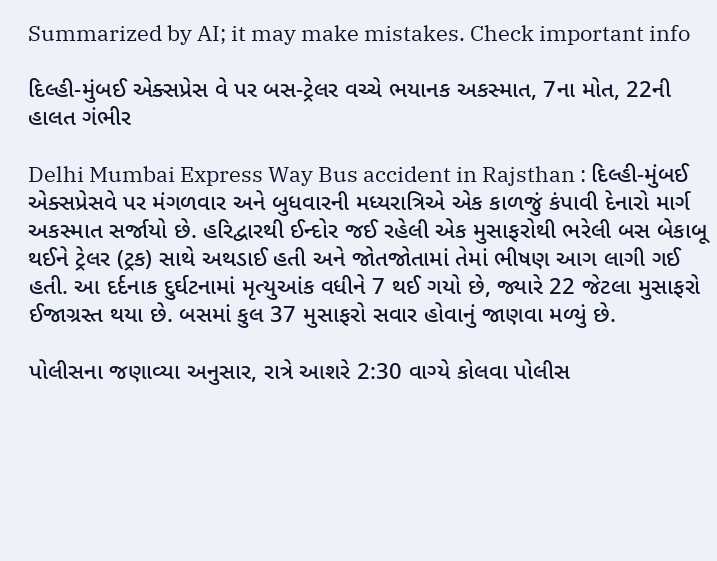Summarized by AI; it may make mistakes. Check important info

દિલ્હી-મુંબઈ એક્સપ્રેસ વે પર બસ-ટ્રેલર વચ્ચે ભયાનક અકસ્માત, 7ના મોત, 22ની હાલત ગંભીર

Delhi Mumbai Express Way Bus accident in Rajsthan : દિલ્હી-મુંબઈ એક્સપ્રેસવે પર મંગળવાર અને બુધવારની મધ્યરાત્રિએ એક કાળજું કંપાવી દેનારો માર્ગ અકસ્માત સર્જાયો છે. હરિદ્વારથી ઈન્દોર જઈ રહેલી એક મુસાફરોથી ભરેલી બસ બેકાબૂ થઈને ટ્રેલર (ટ્રક) સાથે અથડાઈ હતી અને જોતજોતામાં તેમાં ભીષણ આગ લાગી ગઈ હતી. આ દર્દનાક દુર્ઘટનામાં મૃત્યુઆંક વધીને 7 થઈ ગયો છે, જ્યારે 22 જેટલા મુસાફરો ઈજાગ્રસ્ત થયા છે. બસમાં કુલ 37 મુસાફરો સવાર હોવાનું જાણવા મળ્યું છે.

પોલીસના જણાવ્યા અનુસાર, રાત્રે આશરે 2:30 વાગ્યે કોલવા પોલીસ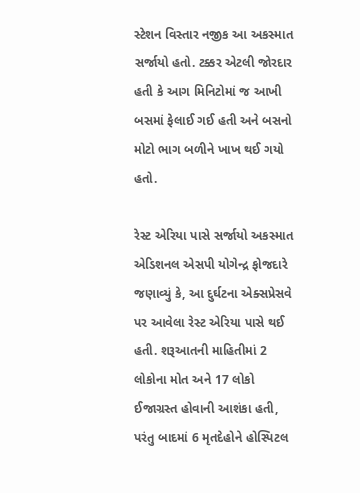સ્ટેશન વિસ્તાર નજીક આ અકસ્માત સર્જાયો હતો. ટક્કર એટલી જોરદાર હતી કે આગ મિનિટોમાં જ આખી બસમાં ફેલાઈ ગઈ હતી અને બસનો મોટો ભાગ બળીને ખાખ થઈ ગયો હતો.

રેસ્ટ એરિયા પાસે સર્જાયો અકસ્માત
એડિશનલ એસપી યોગેન્દ્ર ફોજદારે જણાવ્યું કે, આ દુર્ઘટના એક્સપ્રેસવે પર આવેલા રેસ્ટ એરિયા પાસે થઈ હતી. શરૂઆતની માહિતીમાં 2 લોકોના મોત અને 17 લોકો ઈજાગ્રસ્ત હોવાની આશંકા હતી, પરંતુ બાદમાં 6 મૃતદેહોને હોસ્પિટલ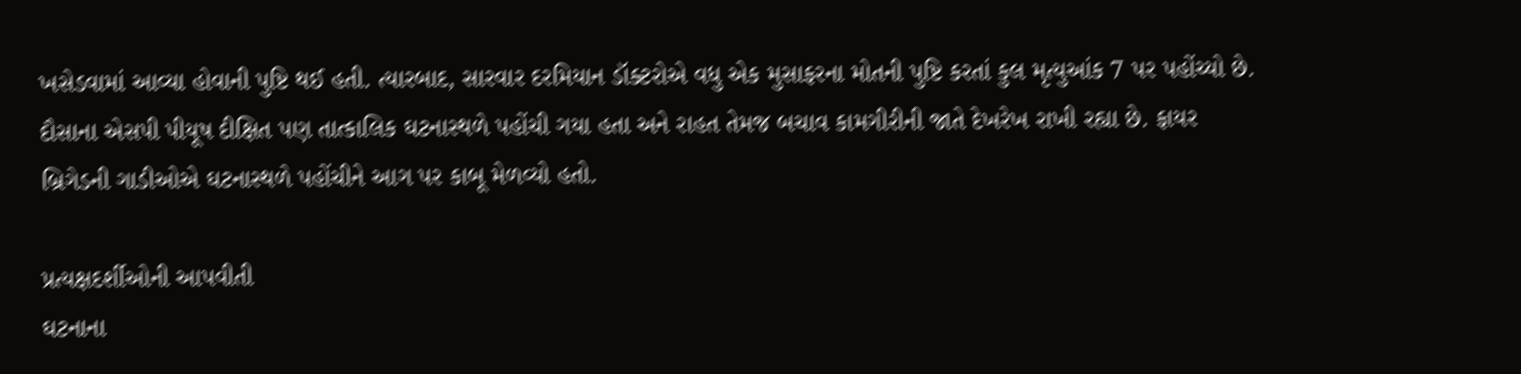ખસેડવામાં આવ્યા હોવાની પુષ્ટિ થઈ હતી. ત્યારબાદ, સારવાર દરમિયાન ડૉક્ટરોએ વધુ એક મુસાફરના મોતની પુષ્ટિ કરતાં કુલ મૃત્યુઆંક 7 પર પહોંચ્યો છે. દૌસાના એસપી પીયૂષ દીક્ષિત પણ તાત્કાલિક ઘટનાસ્થળે પહોંચી ગયા હતા અને રાહત તેમજ બચાવ કામગીરીની જાતે દેખરેખ રાખી રહ્યા છે. ફાયર બ્રિગેડની ગાડીઓએ ઘટનાસ્થળે પહોંચીને આગ પર કાબૂ મેળવ્યો હતો.

પ્રત્યક્ષદર્શીઓની આપવીતી
ઘટનાના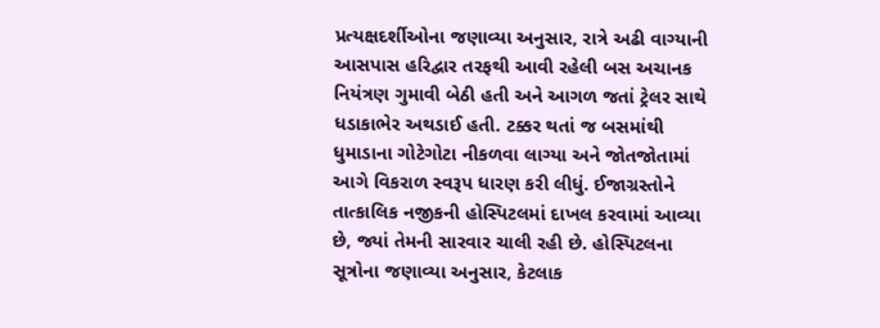પ્રત્યક્ષદર્શીઓના જણાવ્યા અનુસાર, રાત્રે અઢી વાગ્યાની આસપાસ હરિદ્વાર તરફથી આવી રહેલી બસ અચાનક નિયંત્રણ ગુમાવી બેઠી હતી અને આગળ જતાં ટ્રેલર સાથે ધડાકાભેર અથડાઈ હતી. ટક્કર થતાં જ બસમાંથી ધુમાડાના ગોટેગોટા નીકળવા લાગ્યા અને જોતજોતામાં આગે વિકરાળ સ્વરૂપ ધારણ કરી લીધું. ઈજાગ્રસ્તોને તાત્કાલિક નજીકની હોસ્પિટલમાં દાખલ કરવામાં આવ્યા છે, જ્યાં તેમની સારવાર ચાલી રહી છે. હોસ્પિટલના સૂત્રોના જણાવ્યા અનુસાર, કેટલાક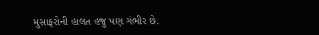મુસાફરોની હાલત હજુ પણ ગંભીર છે.